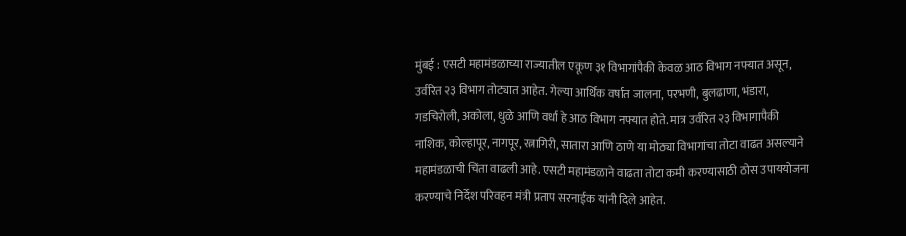मुंबई : एसटी महामंडळाच्या राज्यातील एकूण ३१ विभागांपैकी केवळ आठ विभाग नफ्यात असून, उर्वरित २३ विभाग तोट्यात आहेत. गेल्या आर्थिक वर्षात जालना, परभणी, बुलढाणा, भंडारा, गडचिरोली, अकोला, धुळे आणि वर्धा हे आठ विभाग नफ्यात होते. मात्र उर्वरित २३ विभागापैकी नाशिक, कोल्हापूर, नागपूर, रत्नागिरी, सातारा आणि ठाणे या मोठ्या विभागांचा तोटा वाढत असल्याने महामंडळाची चिंता वाढली आहे. एसटी महामंडळाने वाढता तोटा कमी करण्यासाठी ठोस उपाययोजना करण्याचे निर्देश परिवहन मंत्री प्रताप सरनाईक यांनी दिले आहेत.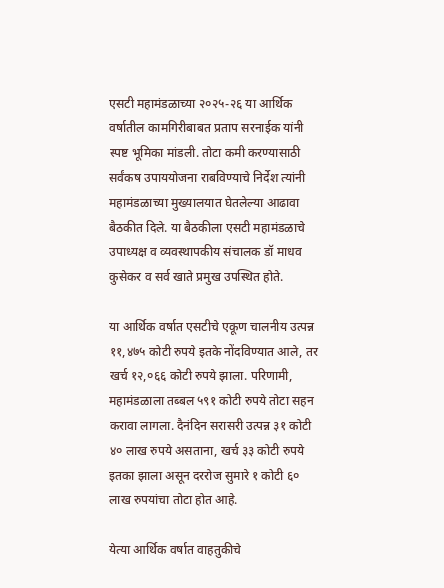एसटी महामंडळाच्या २०२५-२६ या आर्थिक वर्षातील कामगिरीबाबत प्रताप सरनाईक यांनी स्पष्ट भूमिका मांडली. तोटा कमी करण्यासाठी सर्वंकष उपाययोजना राबविण्याचे निर्देश त्यांनी महामंडळाच्या मुख्यालयात घेतलेल्या आढावा बैठकीत दिले. या बैठकीला एसटी महामंडळाचे उपाध्यक्ष व व्यवस्थापकीय संचालक डॉ माधव कुसेकर व सर्व खाते प्रमुख उपस्थित होते.

या आर्थिक वर्षात एसटीचे एकूण चालनीय उत्पन्न ११,४७५ कोटी रुपये इतके नोंदविण्यात आले, तर खर्च १२,०६६ कोटी रुपये झाला. परिणामी, महामंडळाला तब्बल ५९१ कोटी रुपये तोटा सहन करावा लागला. दैनंदिन सरासरी उत्पन्न ३१ कोटी ४० लाख रुपये असताना, खर्च ३३ कोटी रुपये इतका झाला असून दररोज सुमारे १ कोटी ६० लाख रुपयांचा तोटा होत आहे.

येत्या आर्थिक वर्षात वाहतुकीचे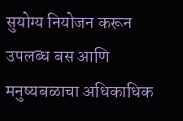सुयोग्य नियोजन करून उपलब्ध बस आणि मनुष्यबळाचा अधिकाधिक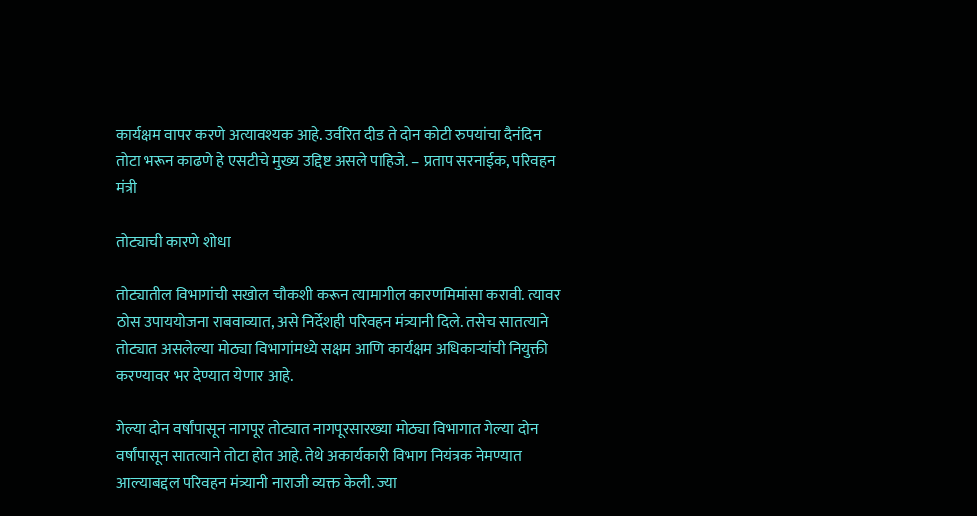कार्यक्षम वापर करणे अत्यावश्यक आहे. उर्वरित दीड ते दोन कोटी रुपयांचा दैनंदिन तोटा भरून काढणे हे एसटीचे मुख्य उद्दिष्ट असले पाहिजे. – प्रताप सरनाईक, परिवहन मंत्री

तोट्याची कारणे शोधा

तोट्यातील विभागांची सखोल चौकशी करून त्यामागील कारणमिमांसा करावी. त्यावर ठोस उपाययोजना राबवाव्यात, असे निर्देशही परिवहन मंत्र्यानी दिले. तसेच सातत्याने तोट्यात असलेल्या मोठ्या विभागांमध्ये सक्षम आणि कार्यक्षम अधिकाऱ्यांची नियुक्ती करण्यावर भर देण्यात येणार आहे.

गेल्या दोन वर्षांपासून नागपूर तोट्यात नागपूरसारख्या मोठ्या विभागात गेल्या दोन वर्षांपासून सातत्याने तोटा होत आहे. तेथे अकार्यकारी विभाग नियंत्रक नेमण्यात आल्याबद्दल परिवहन मंत्र्यानी नाराजी व्यक्त केली. ज्या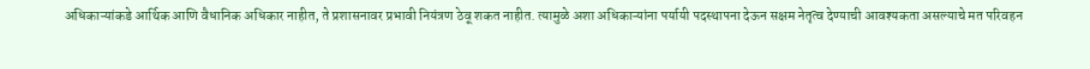अधिकाऱ्यांकडे आर्थिक आणि वैधानिक अधिकार नाहीत, ते प्रशासनावर प्रभावी नियंत्रण ठेवू शकत नाहीत. त्यामुळे अशा अधिकाऱ्यांना पर्यायी पदस्थापना देऊन सक्षम नेतृत्व देण्याची आवश्यकता असल्याचे मत परिवहन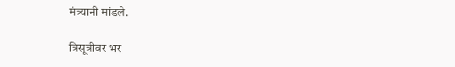मंत्र्यानी मांडले.

त्रिसूत्रीवर भर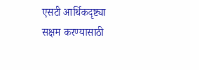एसटी आर्थिकदृष्ट्या सक्षम करण्यासाठी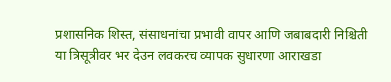प्रशासनिक शिस्त, संसाधनांचा प्रभावी वापर आणि जबाबदारी निश्चिती या त्रिसूत्रीवर भर देउन लवकरच व्यापक सुधारणा आराखडा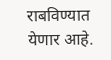राबविण्यात येणार आहे.